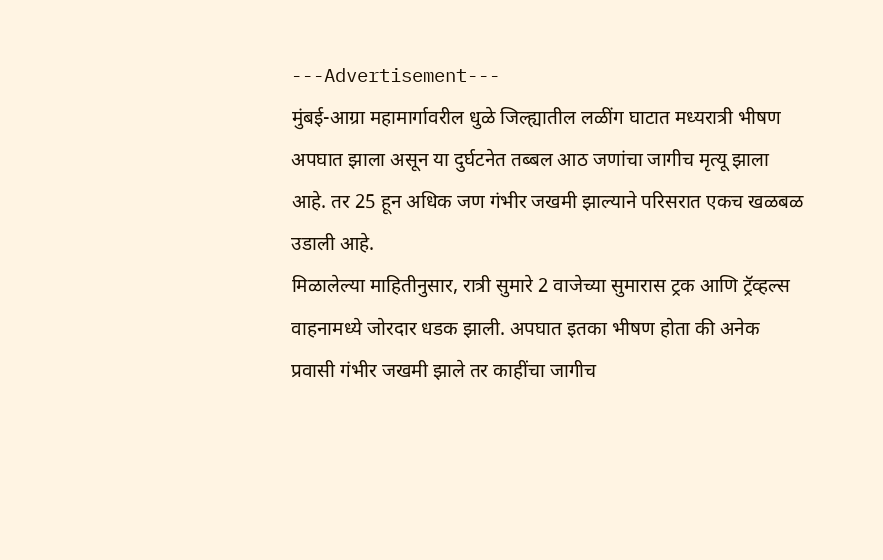---Advertisement---
मुंबई-आग्रा महामार्गावरील धुळे जिल्ह्यातील लळींग घाटात मध्यरात्री भीषण अपघात झाला असून या दुर्घटनेत तब्बल आठ जणांचा जागीच मृत्यू झाला आहे. तर 25 हून अधिक जण गंभीर जखमी झाल्याने परिसरात एकच खळबळ उडाली आहे.
मिळालेल्या माहितीनुसार, रात्री सुमारे 2 वाजेच्या सुमारास ट्रक आणि ट्रॅव्हल्स वाहनामध्ये जोरदार धडक झाली. अपघात इतका भीषण होता की अनेक प्रवासी गंभीर जखमी झाले तर काहींचा जागीच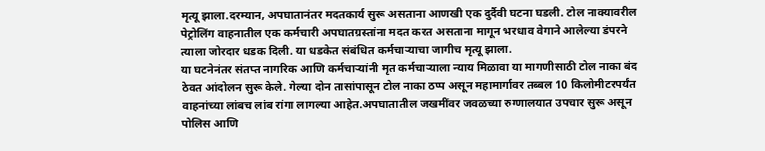मृत्यू झाला.दरम्यान, अपघातानंतर मदतकार्य सुरू असताना आणखी एक दुर्दैवी घटना घडली. टोल नाक्यावरील पेट्रोलिंग वाहनातील एक कर्मचारी अपघातग्रस्तांना मदत करत असताना मागून भरधाव वेगाने आलेल्या डंपरने त्याला जोरदार धडक दिली. या धडकेत संबंधित कर्मचाऱ्याचा जागीच मृत्यू झाला.
या घटनेनंतर संतप्त नागरिक आणि कर्मचाऱ्यांनी मृत कर्मचाऱ्याला न्याय मिळावा या मागणीसाठी टोल नाका बंद ठेवत आंदोलन सुरू केले. गेल्या दोन तासांपासून टोल नाका ठप्प असून महामार्गावर तब्बल 10 किलोमीटरपर्यंत वाहनांच्या लांबच लांब रांगा लागल्या आहेत.अपघातातील जखमींवर जवळच्या रुग्णालयात उपचार सुरू असून पोलिस आणि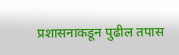प्रशासनाकडून पुढील तपास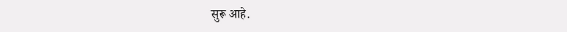सुरू आहे.